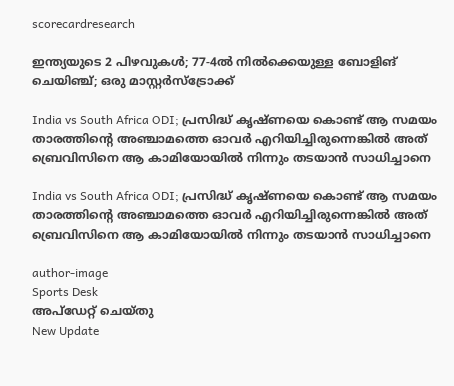scorecardresearch

ഇന്ത്യയുടെ 2 പിഴവുകൾ; 77-4ൽ നിൽക്കെയുള്ള ബോളിങ് ചെയിഞ്ച്; ഒരു മാസ്റ്റർസ്ട്രോക്ക്

India vs South Africa ODI; പ്രസിദ്ധ് കൃഷ്ണയെ കൊണ്ട് ആ സമയം താരത്തിന്റെ അഞ്ചാമത്തെ ഓവർ എറിയിച്ചിരുന്നെങ്കിൽ അത് ബ്രെവിസിനെ ആ കാമിയോയിൽ നിന്നും തടയാൻ സാധിച്ചാനെ

India vs South Africa ODI; പ്രസിദ്ധ് കൃഷ്ണയെ കൊണ്ട് ആ സമയം താരത്തിന്റെ അഞ്ചാമത്തെ ഓവർ എറിയിച്ചിരുന്നെങ്കിൽ അത് ബ്രെവിസിനെ ആ കാമിയോയിൽ നിന്നും തടയാൻ സാധിച്ചാനെ

author-image
Sports Desk
അപ്‌ഡേറ്റ് ചെയ്‌തു
New Update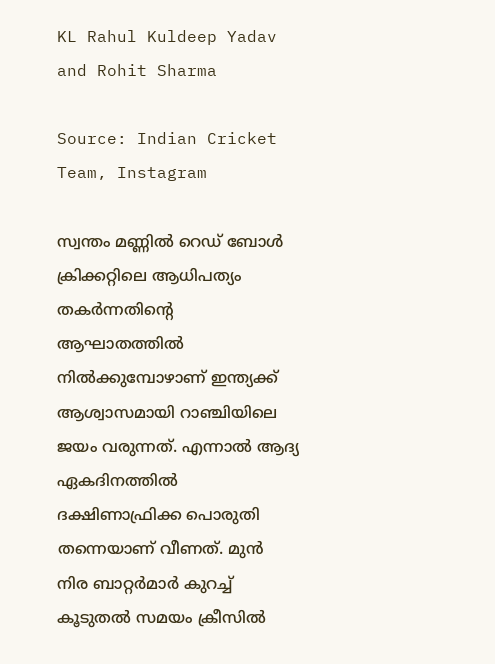KL Rahul Kuldeep Yadav and Rohit Sharma

Source: Indian Cricket Team, Instagram

സ്വന്തം മണ്ണിൽ റെഡ് ബോൾ ക്രിക്കറ്റിലെ ആധിപത്യം തകർന്നതിന്റെ ആഘാതത്തിൽ നിൽക്കുമ്പോഴാണ് ഇന്ത്യക്ക് ആശ്വാസമായി റാഞ്ചിയിലെ ജയം വരുന്നത്. എന്നാൽ ആദ്യ ഏകദിനത്തിൽ ദക്ഷിണാഫ്രിക്ക പൊരുതി തന്നെയാണ് വീണത്. മുൻ നിര ബാറ്റർമാർ കുറച്ച് കൂടുതൽ സമയം ക്രീസിൽ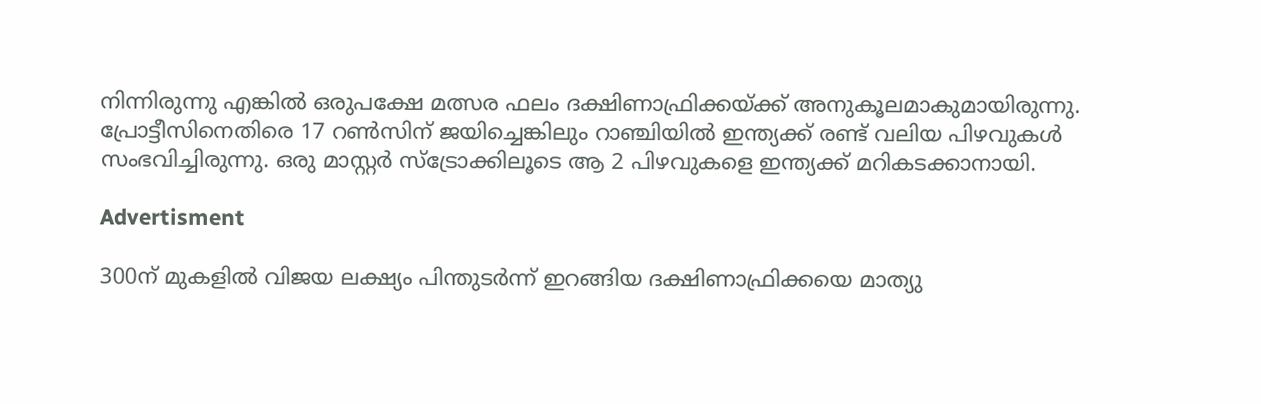നിന്നിരുന്നു എങ്കിൽ ഒരുപക്ഷേ മത്സര ഫലം ദക്ഷിണാഫ്രിക്കയ്ക്ക് അനുകൂലമാകുമായിരുന്നു. പ്രോട്ടീസിനെതിരെ 17 റൺസിന് ജയിച്ചെങ്കിലും റാഞ്ചിയിൽ ഇന്ത്യക്ക് രണ്ട് വലിയ പിഴവുകൾ സംഭവിച്ചിരുന്നു. ഒരു മാസ്റ്റർ സ്ട്രോക്കിലൂടെ ആ 2 പിഴവുകളെ ഇന്ത്യക്ക് മറികടക്കാനായി.

Advertisment

300ന് മുകളിൽ വിജയ ലക്ഷ്യം പിന്തുടർന്ന് ഇറങ്ങിയ ദക്ഷിണാഫ്രിക്കയെ മാത്യു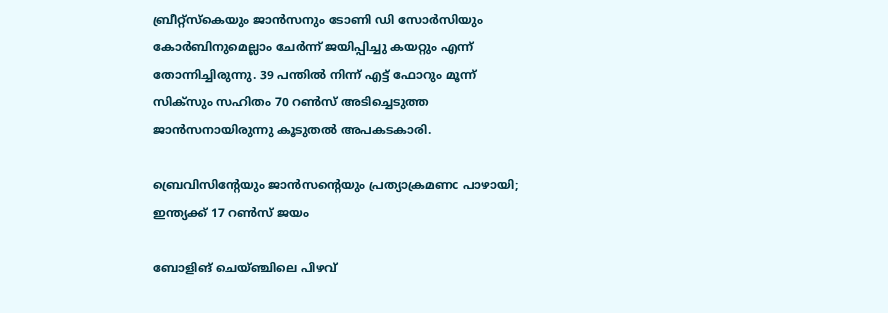ബ്രീറ്റ്സ്കെയും ജാൻസനും ടോണി ഡി സോർസിയും കോർബിനുമെല്ലാം ചേർന്ന് ജയിപ്പിച്ചു കയറ്റും എന്ന് തോന്നിച്ചിരുന്നു. 39 പന്തിൽ നിന്ന് എട്ട് ഫോറും മൂന്ന് സിക്സും സഹിതം 70 റൺസ് അടിച്ചെടുത്ത ജാൻസനായിരുന്നു കൂടുതൽ അപകടകാരി.

ബ്രെവിസിന്റേയും ജാൻസന്റെയും പ്രത്യാക്രമണc പാഴായി; ഇന്ത്യക്ക് 17 റൺസ് ജയം

ബോളിങ് ചെയ്ഞ്ചിലെ പിഴവ്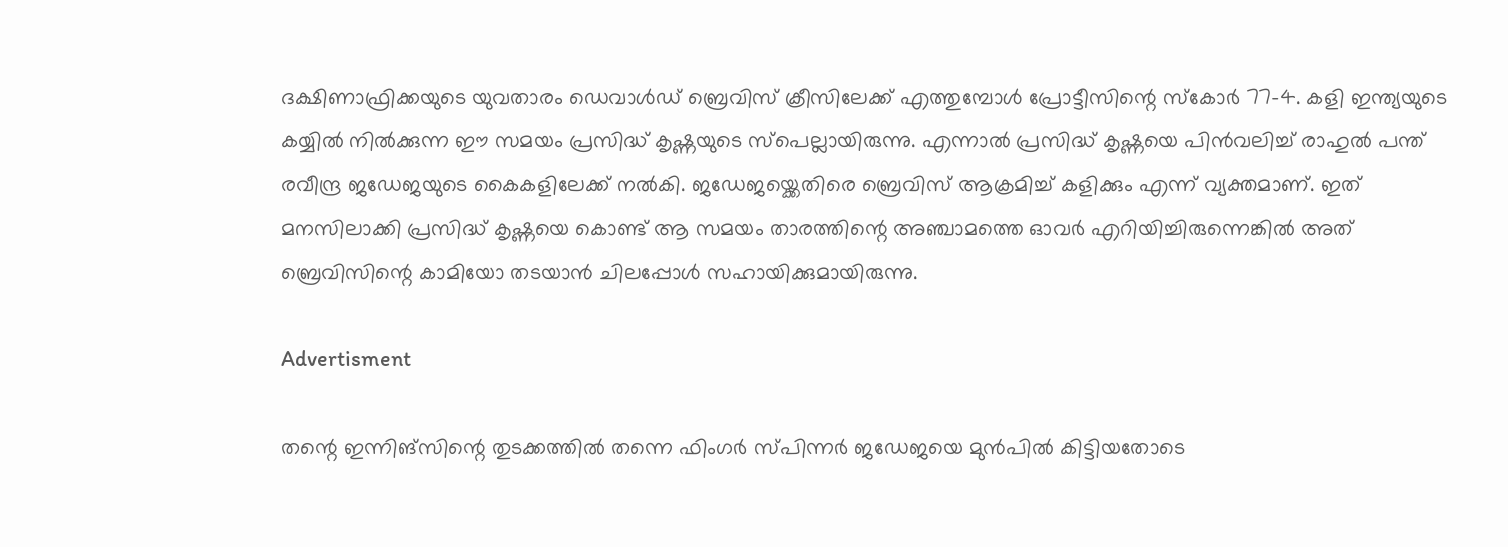ദക്ഷിണാഫ്രിക്കയുടെ യുവതാരം ഡെവാൾഡ് ബ്രെവിസ് ക്രീസിലേക്ക് എത്തുമ്പോൾ പ്രോട്ടീസിന്റെ സ്കോർ 77-4. കളി ഇന്ത്യയുടെ കയ്യിൽ നിൽക്കുന്ന ഈ സമയം പ്രസിദ്ധ് കൃഷ്ണയുടെ സ്പെല്ലായിരുന്നു. എന്നാൽ പ്രസിദ്ധ് കൃഷ്ണയെ പിൻവലിച്ച് രാഹുൽ പന്ത് രവീന്ദ്ര ജഡേജയുടെ കൈകളിലേക്ക് നൽകി. ജഡേജയ്ക്കെതിരെ ബ്രെവിസ് ആക്രമിച്ച് കളിക്കും എന്ന് വ്യക്തമാണ്. ഇത് മനസിലാക്കി പ്രസിദ്ധ് കൃഷ്ണയെ കൊണ്ട് ആ സമയം താരത്തിന്റെ അഞ്ചാമത്തെ ഓവർ എറിയിച്ചിരുന്നെങ്കിൽ അത് ബ്രെവിസിന്റെ കാമിയോ തടയാൻ ചിലപ്പോൾ സഹായിക്കുമായിരുന്നു.

Advertisment

തന്റെ ഇന്നിങ്സിന്റെ തുടക്കത്തിൽ തന്നെ ഫിംഗർ സ്പിന്നർ ജഡേജയെ മുൻപിൽ കിട്ടിയതോടെ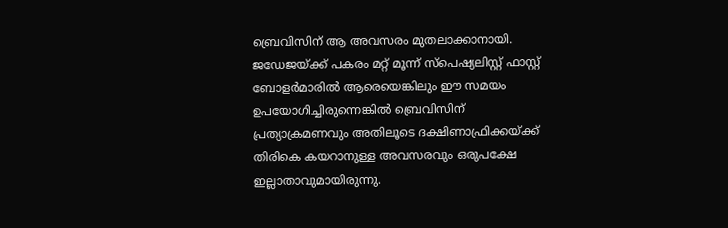ബ്രെവിസിന് ആ അവസരം മുതലാക്കാനായി. ജഡേജയ്ക്ക് പകരം മറ്റ് മൂന്ന് സ്പെഷ്യലിസ്റ്റ് ഫാസ്റ്റ് ബോളർമാരിൽ ആരെയെങ്കിലും ഈ സമയം ഉപയോഗിച്ചിരുന്നെങ്കിൽ ബ്രെവിസിന് പ്രത്യാക്രമണവും അതിലൂടെ ദക്ഷിണാഫ്രിക്കയ്ക്ക് തിരികെ കയറാനുള്ള അവസരവും ഒരുപക്ഷേ ഇല്ലാതാവുമായിരുന്നു.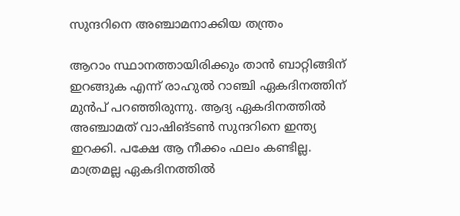സുന്ദറിനെ അഞ്ചാമനാക്കിയ തന്ത്രം

ആറാം സ്ഥാനത്തായിരിക്കും താൻ ബാറ്റിങ്ങിന് ഇറങ്ങുക എന്ന് രാഹുൽ റാഞ്ചി ഏകദിനത്തിന് മുൻപ് പറഞ്ഞിരുന്നു. ആദ്യ ഏകദിനത്തിൽ അഞ്ചാമത് വാഷിങ്ടൺ സുന്ദറിനെ ഇന്ത്യ ഇറക്കി. പക്ഷേ ആ നീക്കം ഫലം കണ്ടില്ല. മാത്രമല്ല ഏകദിനത്തിൽ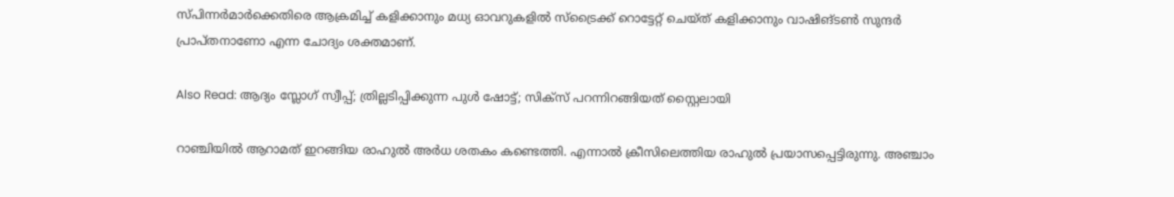സ്പിന്നർമാർക്കെതിരെ ആക്രമിച്ച് കളിക്കാനും മധ്യ ഓവറുകളിൽ സ്ട്രൈക്ക് റൊട്ടേറ്റ് ചെയ്ത് കളിക്കാനും വാഷിങ്ടൺ സുന്ദർ പ്രാപ്തനാണോ എന്ന ചോദ്യം ശക്തമാണ്.

Also Read: ആദ്യം സ്ലോഗ് സ്വീപ്പ്; ത്രില്ലടിപ്പിക്കുന്ന പുൾ ഷോട്ട്; സിക്സ് പറന്നിറങ്ങിയത് സ്റ്റൈലായി

റാഞ്ചിയിൽ ആറാമത് ഇറങ്ങിയ രാഹുൽ അർധ ശതകം കണ്ടെത്തി. എന്നാൽ ക്രീസിലെത്തിയ രാഹുൽ പ്രയാസപ്പെട്ടിരുന്നു. അഞ്ചാം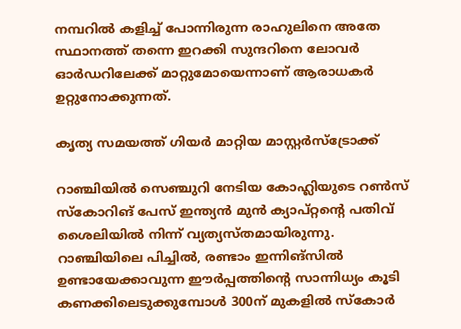നമ്പറിൽ കളിച്ച് പോന്നിരുന്ന രാഹുലിനെ അതേ സ്ഥാനത്ത് തന്നെ ഇറക്കി സുന്ദറിനെ ലോവർ ഓർഡറിലേക്ക് മാറ്റുമോയെന്നാണ് ആരാധകർ ഉറ്റുനോക്കുന്നത്.

കൃത്യ സമയത്ത് ഗിയർ മാറ്റിയ മാസ്റ്റർസ്ട്രോക്ക്

റാഞ്ചിയിൽ സെഞ്ചുറി നേടിയ കോഹ്ലിയുടെ റൺസ് സ്കോറിങ് പേസ് ഇന്ത്യൻ മുൻ ക്യാപ്റ്റന്റെ പതിവ് ശൈലിയിൽ നിന്ന് വ്യത്യസ്തമായിരുന്നു. റാഞ്ചിയിലെ പിച്ചിൽ, രണ്ടാം ഇന്നിങ്സിൽ ഉണ്ടായേക്കാവുന്ന ഈർപ്പത്തിന്റെ സാന്നിധ്യം കൂടി കണക്കിലെടുക്കുമ്പോൾ 300ന് മുകളിൽ സ്കോർ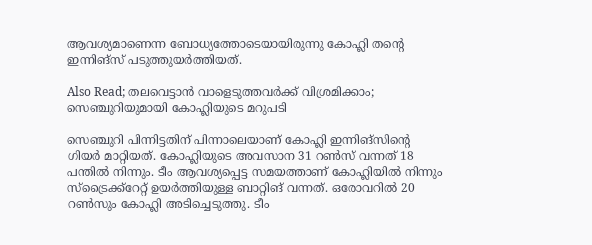ആവശ്യമാണെന്ന ബോധ്യത്തോടെയായിരുന്നു കോഹ്ലി തന്റെ ഇന്നിങ്സ് പടുത്തുയർത്തിയത്.

Also Read; തലവെട്ടാൻ വാളെടുത്തവർക്ക് വിശ്രമിക്കാം; സെഞ്ചുറിയുമായി കോഹ്ലിയുടെ മറുപടി

സെഞ്ചുറി പിന്നിട്ടതിന് പിന്നാലെയാണ് കോഹ്ലി ഇന്നിങ്സിന്റെ ഗിയർ മാറ്റിയത്. കോഹ്ലിയുടെ അവസാന 31 റൺസ് വന്നത് 18 പന്തിൽ നിന്നും. ടീം ആവശ്യപ്പെട്ട സമയത്താണ് കോഹ്ലിയിൽ നിന്നും സ്ട്രൈക്ക്റേറ്റ് ഉയർത്തിയുള്ള ബാറ്റിങ് വന്നത്. ഒരോവറിൽ 20 റൺസും കോഹ്ലി അടിച്ചെടുത്തു. ടീം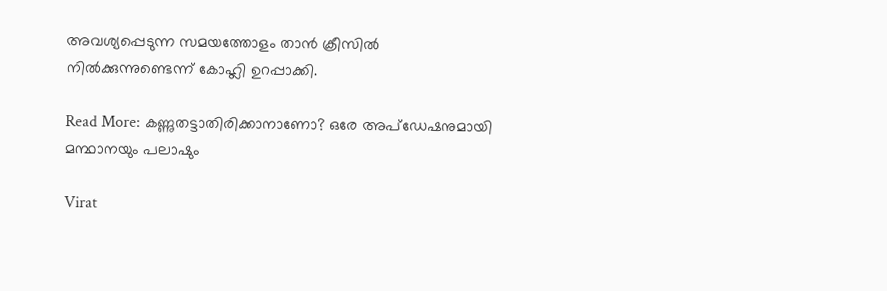അവശ്യപ്പെടുന്ന സമയത്തോളം താൻ ക്രീസിൽ നിൽക്കുന്നുണ്ടെന്ന് കോഹ്ലി ഉറപ്പാക്കി.

Read More: കണ്ണുതട്ടാതിരിക്കാനാണോ? ഒരേ അപ്ഡേഷനുമായി മന്ഥാനയും പലാഷും

Virat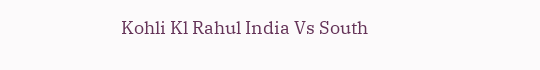Kohli Kl Rahul India Vs South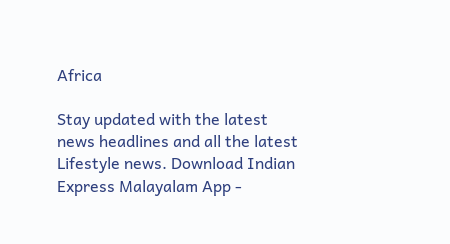Africa

Stay updated with the latest news headlines and all the latest Lifestyle news. Download Indian Express Malayalam App -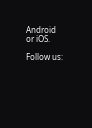Android or iOS.

Follow us: